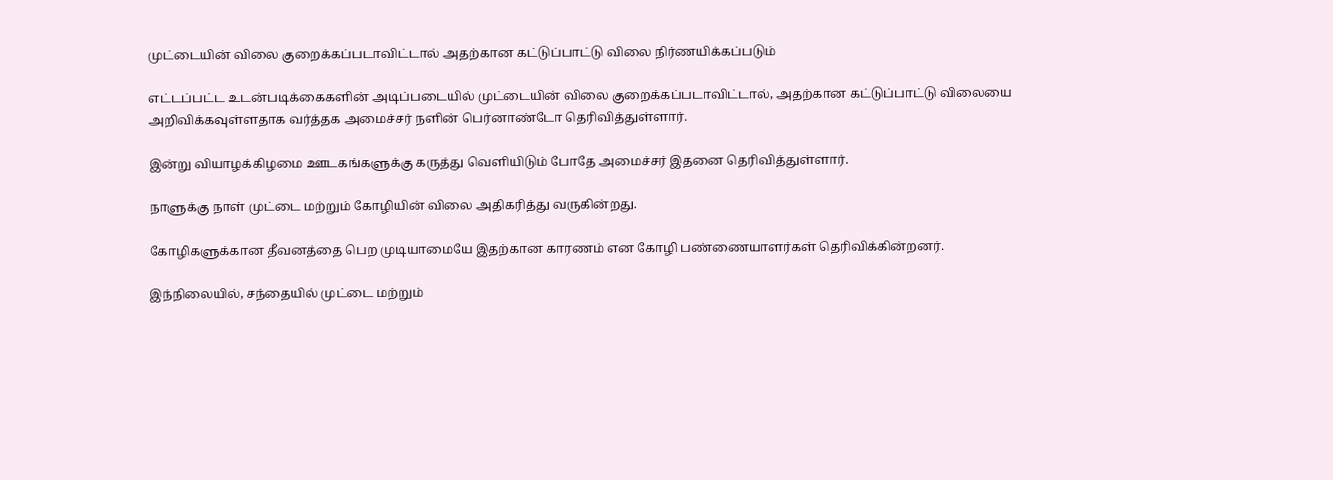முட்டையின் விலை குறைக்கப்படாவிட்டால் அதற்கான கட்டுப்பாட்டு விலை நிர்ணயிக்கப்படும்

எட்டப்பட்ட உடன்படிக்கைகளின் அடிப்படையில் முட்டையின் விலை குறைக்கப்படாவிட்டால், அதற்கான கட்டுப்பாட்டு விலையை அறிவிக்கவுள்ளதாக வர்த்தக அமைச்சர் நளின் பெர்னாண்டோ தெரிவித்துள்ளார்.

இன்று வியாழக்கிழமை ஊடகங்களுக்கு கருத்து வெளியிடும் போதே அமைச்சர் இதனை தெரிவித்துள்ளார்.

நாளுக்கு நாள் முட்டை மற்றும் கோழியின் விலை அதிகரித்து வருகின்றது.

கோழிகளுக்கான தீவனத்தை பெற முடியாமையே இதற்கான காரணம் என கோழி பண்ணையாளர்கள் தெரிவிக்கின்றனர்.

இந்நிலையில், சந்தையில் முட்டை மற்றும்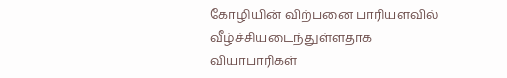கோழியின் விற்பனை பாரியளவில் வீழ்ச்சியடைந்துள்ளதாக வியாபாரிகள்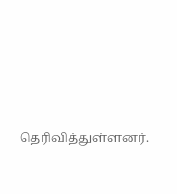தெரிவித்துள்ளனர்.